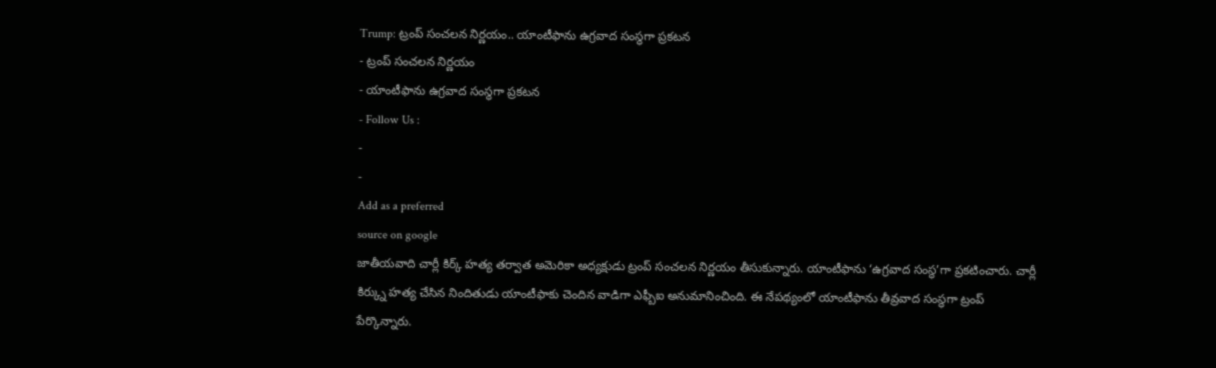Trump: ట్రంప్ సంచలన నిర్ణయం.. యాంటీఫాను ఉగ్రవాద సంస్థగా ప్రకటన
- ట్రంప్ సంచలన నిర్ణయం
- యాంటీఫాను ఉగ్రవాద సంస్థగా ప్రకటన
- Follow Us :
-
-
Add as a preferred
source on google
జాతీయవాది చార్లీ కిర్క్ హత్య తర్వాత అమెరికా అధ్యక్షుడు ట్రంప్ సంచలన నిర్ణయం తీసుకున్నారు. యాంటీఫాను ‘ఉగ్రవాద సంస్థ’గా ప్రకటించారు. చార్లీ కిర్క్ను హత్య చేసిన నిందితుడు యాంటీఫాకు చెందిన వాడిగా ఎఫ్బీఐ అనుమానించింది. ఈ నేపథ్యంలో యాంటీఫాను తీవ్రవాద సంస్థగా ట్రంప్ పేర్కొన్నారు.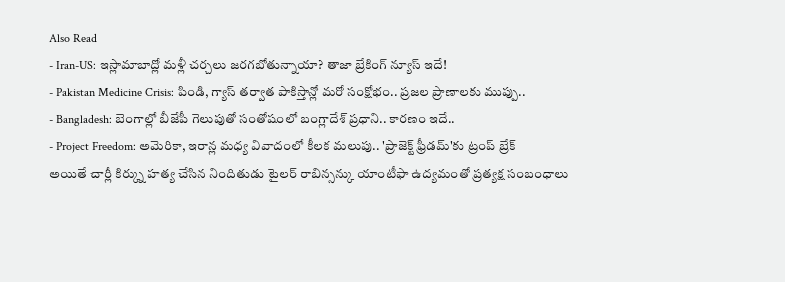Also Read
- Iran-US: ఇస్లామాబాద్లో మళ్లీ చర్చలు జరగబోతున్నాయా? తాజా బ్రేకింగ్ న్యూస్ ఇదే!
- Pakistan Medicine Crisis: పిండి, గ్యాస్ తర్వాత పాకిస్తాన్లో మరో సంక్షోభం.. ప్రజల ప్రాణాలకు ముప్పు..
- Bangladesh: బెంగాల్లో బీజేపీ గెలుపుతో సంతోషంలో బంగ్లాదేశ్ ప్రధాని.. కారణం ఇదే..
- Project Freedom: అమెరికా, ఇరాన్ల మధ్య వివాదంలో కీలక మలుపు.. 'ప్రాజెక్ట్ ఫ్రీడమ్'కు ట్రంప్ బ్రేక్
అయితే చార్లీ కిర్క్ను హత్య చేసిన నిందితుడు టైలర్ రాబిన్సన్కు యాంటీఫా ఉద్యమంతో ప్రత్యక్ష సంబంధాలు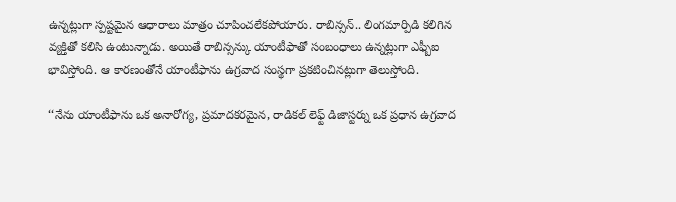ఉన్నట్లుగా స్పష్టమైన ఆధారాలు మాత్రం చూపించలేకపోయారు. రాబిన్సన్.. లింగమార్పిడి కలిగిన వ్యక్తితో కలిసి ఉంటున్నాడు. అయితే రాబిన్సన్కు యాంటీఫాతో సంబంధాలు ఉన్నట్లుగా ఎఫ్బీఐ భావిస్తోంది. ఆ కారణంతోనే యాంటీఫాను ఉగ్రవాద సంస్థగా ప్రకటించినట్లుగా తెలుస్తోంది.

‘‘నేను యాంటీఫాను ఒక అనారోగ్య, ప్రమాదకరమైన, రాడికల్ లెఫ్ట్ డిజాస్టర్ను ఒక ప్రధాన ఉగ్రవాద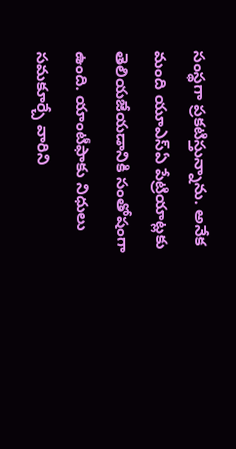సంస్థగా ప్రకటిస్తున్నాను. అనేక మంది యూఎస్ఏ పేట్రియాట్లకు తెలియజేయడానికి సంతోషంగా ఉంది. యాంటీఫాకు నిధులు సమకూర్చే వారిని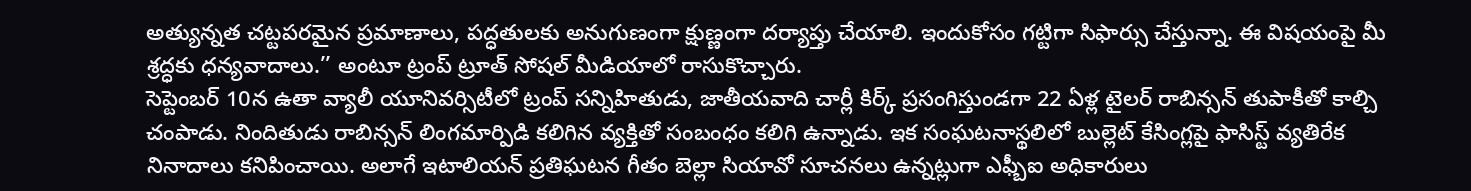అత్యున్నత చట్టపరమైన ప్రమాణాలు, పద్ధతులకు అనుగుణంగా క్షుణ్ణంగా దర్యాప్తు చేయాలి. ఇందుకోసం గట్టిగా సిఫార్సు చేస్తున్నా. ఈ విషయంపై మీ శ్రద్ధకు ధన్యవాదాలు.’’ అంటూ ట్రంప్ ట్రూత్ సోషల్ మీడియాలో రాసుకొచ్చారు.
సెప్టెంబర్ 10న ఉతా వ్యాలీ యూనివర్సిటీలో ట్రంప్ సన్నిహితుడు, జాతీయవాది చార్లీ కిర్క్ ప్రసంగిస్తుండగా 22 ఏళ్ల టైలర్ రాబిన్సన్ తుపాకీతో కాల్చి చంపాడు. నిందితుడు రాబిన్సన్ లింగమార్పిడి కలిగిన వ్యక్తితో సంబంధం కలిగి ఉన్నాడు. ఇక సంఘటనాస్థలిలో బుల్లెట్ కేసింగ్లపై ఫాసిస్ట్ వ్యతిరేక నినాదాలు కనిపించాయి. అలాగే ఇటాలియన్ ప్రతిఘటన గీతం బెల్లా సియావో సూచనలు ఉన్నట్లుగా ఎఫ్బీఐ అధికారులు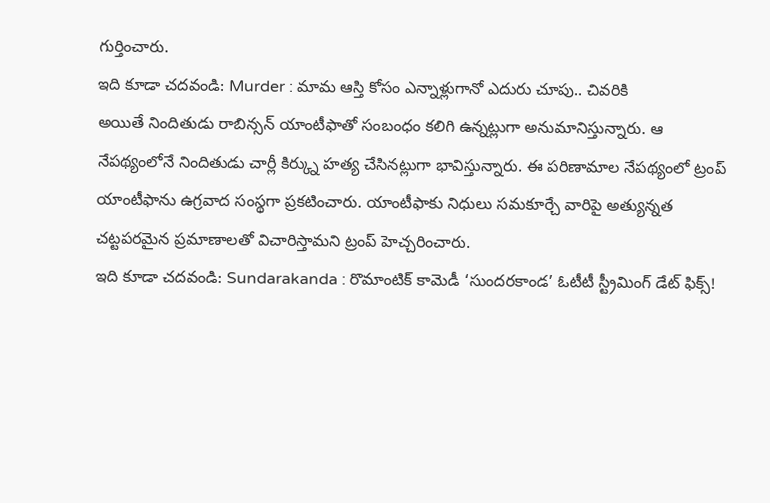గుర్తించారు.
ఇది కూడా చదవండి: Murder : మామ ఆస్తి కోసం ఎన్నాళ్లుగానో ఎదురు చూపు.. చివరికి
అయితే నిందితుడు రాబిన్సన్ యాంటీఫాతో సంబంధం కలిగి ఉన్నట్లుగా అనుమానిస్తున్నారు. ఆ నేపథ్యంలోనే నిందితుడు చార్లీ కిర్క్ను హత్య చేసినట్లుగా భావిస్తున్నారు. ఈ పరిణామాల నేపథ్యంలో ట్రంప్ యాంటీఫాను ఉగ్రవాద సంస్థగా ప్రకటించారు. యాంటీఫాకు నిధులు సమకూర్చే వారిపై అత్యున్నత చట్టపరమైన ప్రమాణాలతో విచారిస్తామని ట్రంప్ హెచ్చరించారు.
ఇది కూడా చదవండి: Sundarakanda : రొమాంటిక్ కామెడీ ‘సుందరకాండ’ ఓటీటీ స్ట్రీమింగ్ డేట్ ఫిక్స్!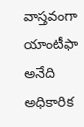వాస్తవంగా యాంటీఫా అనేది అధికారిక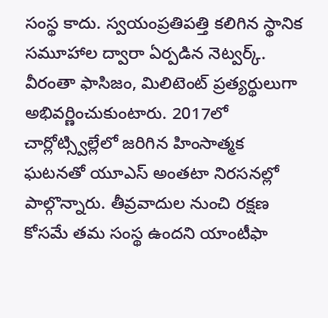సంస్థ కాదు. స్వయంప్రతిపత్తి కలిగిన స్థానిక సమూహాల ద్వారా ఏర్పడిన నెట్వర్క్. వీరంతా ఫాసిజం, మిలిటెంట్ ప్రత్యర్థులుగా అభివర్ణించుకుంటారు. 2017లో చార్లోట్స్విల్లేలో జరిగిన హింసాత్మక ఘటనతో యూఎస్ అంతటా నిరసనల్లో పాల్గొన్నారు. తీవ్రవాదుల నుంచి రక్షణ కోసమే తమ సంస్థ ఉందని యాంటీఫా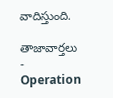వాదిస్తుంది.

తాజావార్తలు
-
Operation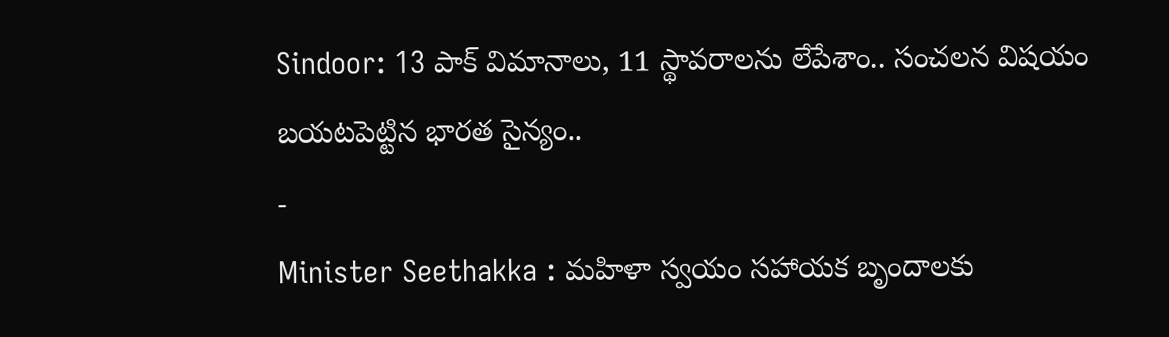Sindoor: 13 పాక్ విమానాలు, 11 స్థావరాలను లేపేశాం.. సంచలన విషయం బయటపెట్టిన భారత సైన్యం..
-
Minister Seethakka : మహిళా స్వయం సహాయక బృందాలకు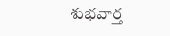శుభవార్త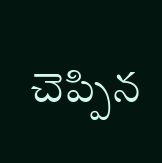చెప్పిన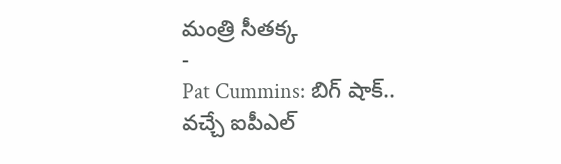మంత్రి సీతక్క
-
Pat Cummins: బిగ్ షాక్.. వచ్చే ఐపీఎల్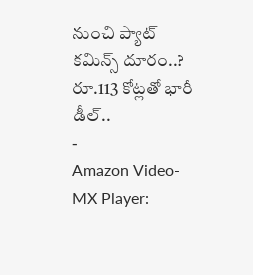నుంచి ప్యాట్ కమిన్స్ దూరం..? రూ.113 కోట్లతో భారీ డీల్..
-
Amazon Video-MX Player: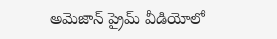అమెజాన్ ప్రైమ్ వీడియోలో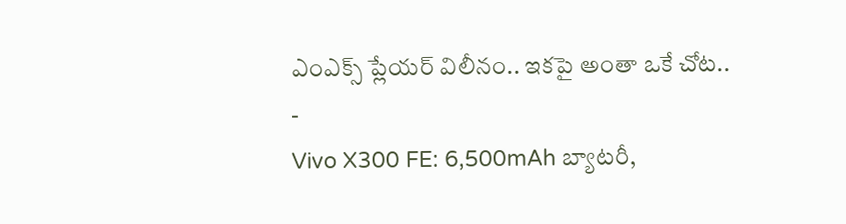ఎంఎక్స్ ప్లేయర్ విలీనం.. ఇకపై అంతా ఒకే చోట..
-
Vivo X300 FE: 6,500mAh బ్యాటరీ,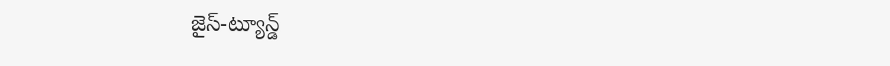జైస్-ట్యూన్డ్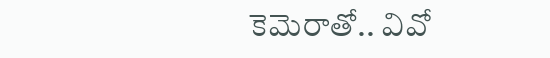కెమెరాతో.. వివో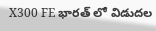X300 FE భారత్ లో విడుదల